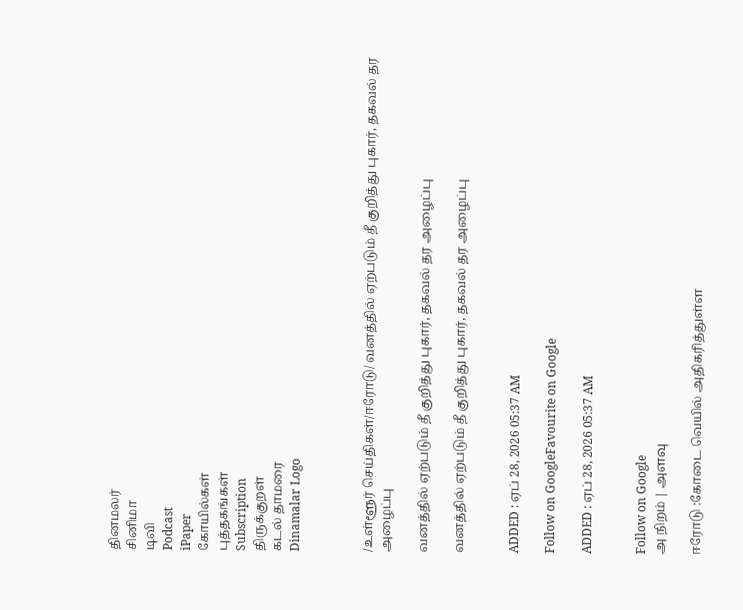தினமலர்
சினிமா
டிவி
Podcast
iPaper
கோயில்கள்
புத்தகங்கள்
Subscription
திருக்குறள்
கடல் தாமரை
Dinamalar Logo



/உள்ளூர் செய்திகள்/ஈரோடு/ வனத்தில் ஏற்படும் தீ குறித்து புகார், தகவல் தர அழைப்பு

வனத்தில் ஏற்படும் தீ குறித்து புகார், தகவல் தர அழைப்பு

வனத்தில் ஏற்படும் தீ குறித்து புகார், தகவல் தர அழைப்பு


ADDED : ஏப் 28, 2026 05:37 AM

Follow on GoogleFavourite on Google

ADDED : ஏப் 28, 2026 05:37 AM


Follow on Google
அ நிறம் | அளவு

ஈரோடு :கோடை வெயில் அதிகரித்துள்ள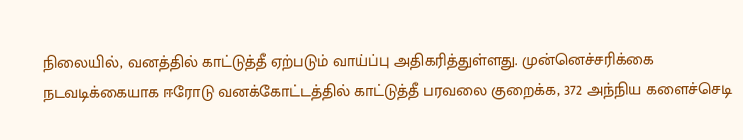நிலையில், வனத்தில் காட்டுத்தீ ஏற்படும் வாய்ப்பு அதிகரித்துள்ளது. முன்னெச்சரிக்கை நடவடிக்கையாக ஈரோடு வனக்கோட்டத்தில் காட்டுத்தீ பரவலை குறைக்க, 372 அந்நிய களைச்செடி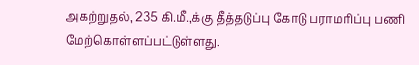அகற்றுதல், 235 கி.மீ.,க்கு தீத்தடுப்பு கோடு பராமரிப்பு பணி மேற்கொள்ளப்பட்டுள்ளது.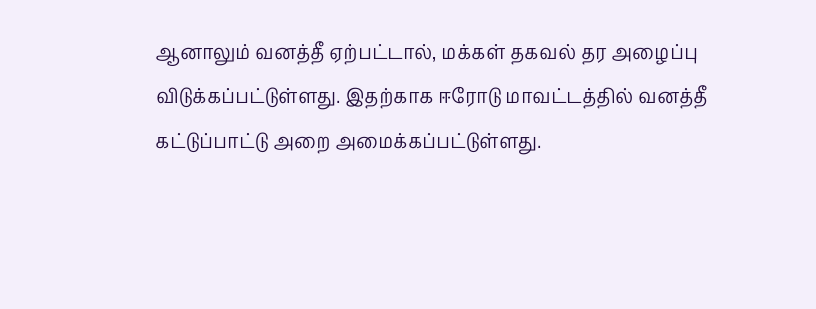ஆனாலும் வனத்தீ ஏற்பட்டால், மக்கள் தகவல் தர அழைப்பு விடுக்கப்பட்டுள்ளது. இதற்காக ஈரோடு மாவட்டத்தில் வனத்தீ கட்டுப்பாட்டு அறை அமைக்கப்பட்டுள்ளது.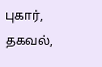புகார், தகவல்,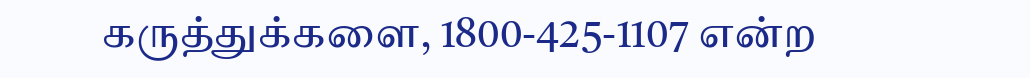கருத்துக்களை, 1800-425-1107 என்ற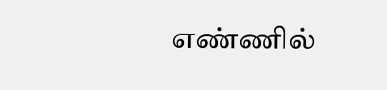எண்ணில்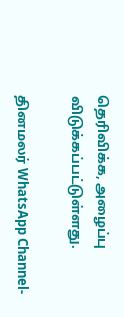தெரிவிக்க, அழைப்பு விடுக்கப்பட்டுள்ளது.

தினமலர் WhatsApp Channel-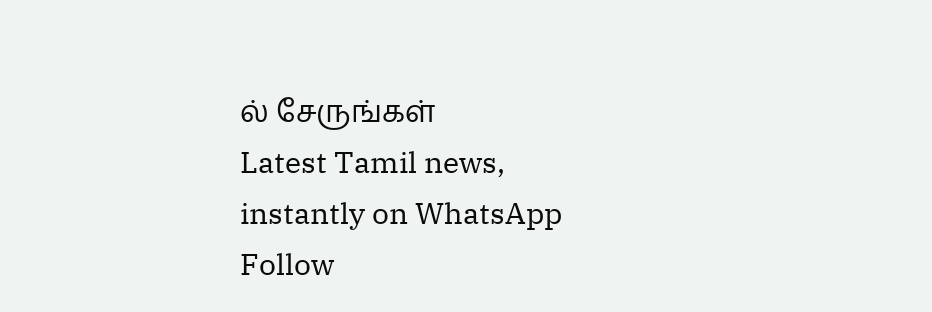ல் சேருங்கள்
Latest Tamil news, instantly on WhatsApp
Follow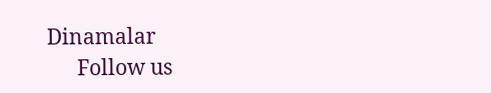Dinamalar
      Follow us